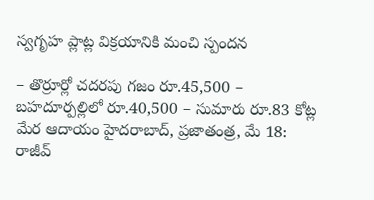స్వగృహ ప్లాట్ల విక్రయానికి మంచి స్పందన

– తొర్రూర్లో చదరపు గజం రూ.45,500 – బహదూర్పల్లిలో రూ.40,500 – సుమారు రూ.83 కోట్ల మేర ఆదాయం హైదరాబాద్, ప్రజాతంత్ర, మే 18: రాజీవ్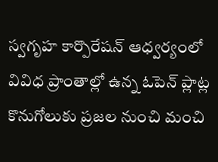స్వగృహ కార్పొరేషన్ ఆధ్వర్యంలో వివిధ ప్రాంతాల్లో ఉన్న ఓపెన్ ప్లాట్ల కొనుగోలుకు ప్రజల నుంచి మంచి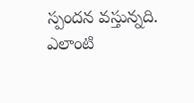స్పందన వస్తున్నది. ఎలాంటి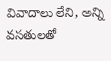వివాదాలు లేని, అన్ని వసతులతో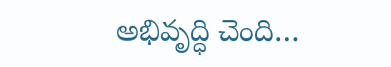అభివృద్ధి చెంది…